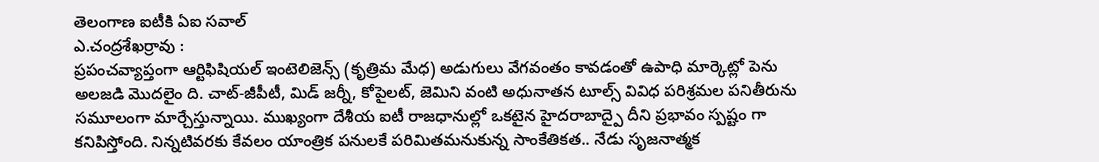తెలంగాణ ఐటీకి ఏఐ సవాల్
ఎ.చంద్రశేఖర్రావు :
ప్రపంచవ్యాప్తంగా ఆర్టిఫిషియల్ ఇంటెలిజెన్స్ (కృత్రిమ మేధ) అడుగులు వేగవంతం కావడంతో ఉపాధి మార్కెట్లో పెను అలజడి మొదలైం ది. చాట్-జీపీటీ, మిడ్ జర్నీ, కోపైలట్, జెమిని వంటి అధునాతన టూల్స్ వివిధ పరిశ్రమల పనితీరును సమూలంగా మార్చేస్తున్నాయి. ముఖ్యంగా దేశీయ ఐటీ రాజధానుల్లో ఒకటైన హైదరాబాద్పై దీని ప్రభావం స్పష్టం గా కనిపిస్తోంది. నిన్నటివరకు కేవలం యాంత్రిక పనులకే పరిమితమనుకున్న సాంకేతికత.. నేడు సృజనాత్మక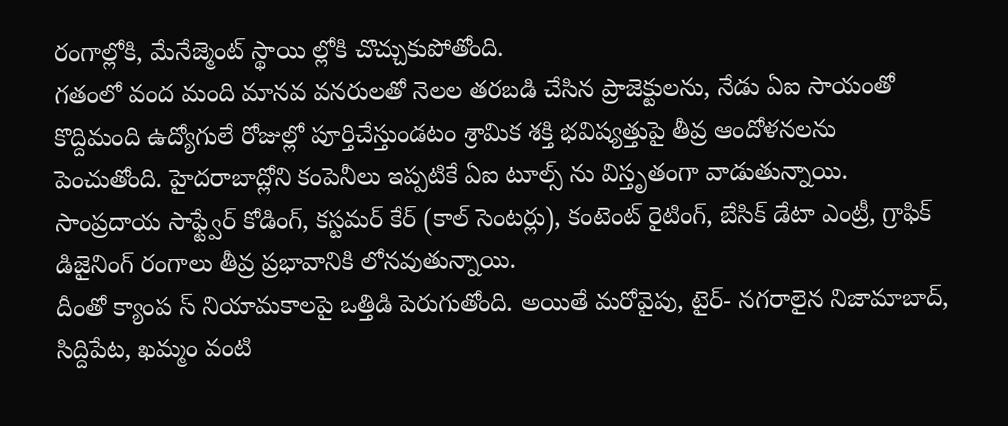రంగాల్లోకి, మేనేజ్మెంట్ స్థాయి ల్లోకి చొచ్చుకుపోతోంది.
గతంలో వంద మంది మానవ వనరులతో నెలల తరబడి చేసిన ప్రాజెక్టులను, నేడు ఏఐ సాయంతో కొద్దిమంది ఉద్యోగులే రోజుల్లో పూర్తిచేస్తుండటం శ్రామిక శక్తి భవిష్యత్తుపై తీవ్ర ఆందోళనలను పెంచుతోంది. హైదరాబాద్లోని కంపెనీలు ఇప్పటికే ఏఐ టూల్స్ ను విస్తృతంగా వాడుతున్నాయి. సాంప్రదాయ సాఫ్ట్వేర్ కోడింగ్, కస్టమర్ కేర్ (కాల్ సెంటర్లు), కంటెంట్ రైటింగ్, బేసిక్ డేటా ఎంట్రీ, గ్రాఫిక్ డిజైనింగ్ రంగాలు తీవ్ర ప్రభావానికి లోనవుతున్నాయి.
దీంతో క్యాంప స్ నియామకాలపై ఒత్తిడి పెరుగుతోంది. అయితే మరోవైపు, టైర్- నగరాలైన నిజామాబాద్, సిద్దిపేట, ఖమ్మం వంటి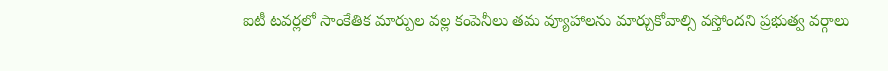ఐటీ టవర్లలో సాంకేతిక మార్పుల వల్ల కంపెనీలు తమ వ్యూహాలను మార్చుకోవాల్సి వస్తోందని ప్రభుత్వ వర్గాలు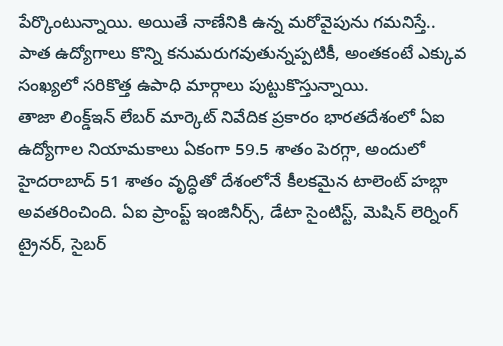పేర్కొంటున్నాయి. అయితే నాణేనికి ఉన్న మరోవైపును గమనిస్తే.. పాత ఉద్యోగాలు కొన్ని కనుమరుగవుతున్నప్పటికీ, అంతకంటే ఎక్కువ సంఖ్యలో సరికొత్త ఉపాధి మార్గాలు పుట్టుకొస్తున్నాయి.
తాజా లింక్డ్ఇన్ లేబర్ మార్కెట్ నివేదిక ప్రకారం భారతదేశంలో ఏఐ ఉద్యోగాల నియామకాలు ఏకంగా 59.5 శాతం పెరగ్గా, అందులో హైదరాబాద్ 51 శాతం వృద్ధితో దేశంలోనే కీలకమైన టాలెంట్ హబ్గా అవతరించింది. ఏఐ ప్రాంప్ట్ ఇంజినీర్స్, డేటా సైంటిస్ట్, మెషిన్ లెర్నింగ్ ట్రైనర్, సైబర్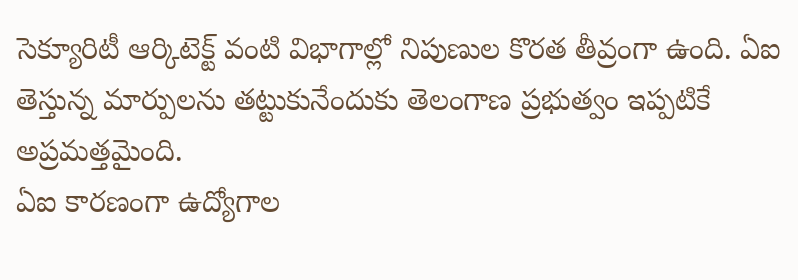సెక్యూరిటీ ఆర్కిటెక్ట్ వంటి విభాగాల్లో నిపుణుల కొరత తీవ్రంగా ఉంది. ఏఐ తెస్తున్న మార్పులను తట్టుకునేందుకు తెలంగాణ ప్రభుత్వం ఇప్పటికే అప్రమత్తమైంది.
ఏఐ కారణంగా ఉద్యోగాల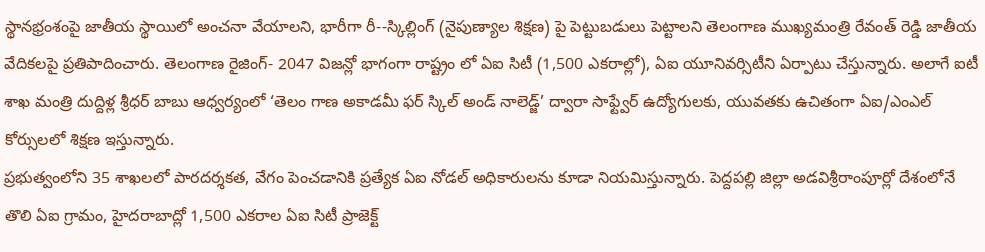స్థానభ్రంశంపై జాతీయ స్థాయిలో అంచనా వేయాలని, భారీగా రీ--స్కిల్లింగ్ (నైపుణ్యాల శిక్షణ) పై పెట్టుబడులు పెట్టాలని తెలంగాణ ముఖ్యమంత్రి రేవంత్ రెడ్డి జాతీయ వేదికలపై ప్రతిపాదించారు. తెలంగాణ రైజింగ్- 2047 విజన్లో భాగంగా రాష్ట్రం లో ఏఐ సిటీ (1,500 ఎకరాల్లో), ఏఐ యూనివర్సిటీని ఏర్పాటు చేస్తున్నారు. అలాగే ఐటీ శాఖ మంత్రి దుద్దిళ్ల శ్రీధర్ బాబు ఆధ్వర్యంలో ‘తెలం గాణ అకాడమీ ఫర్ స్కిల్ అండ్ నాలెడ్జ్’ ద్వారా సాఫ్ట్వేర్ ఉద్యోగులకు, యువతకు ఉచితంగా ఏఐ/ఎంఎల్ కోర్సులలో శిక్షణ ఇస్తున్నారు.
ప్రభుత్వంలోని 35 శాఖలలో పారదర్శకత, వేగం పెంచడానికి ప్రత్యేక ఏఐ నోడల్ అధికారులను కూడా నియమిస్తున్నారు. పెద్దపల్లి జిల్లా అడవిశ్రీరాంపూర్లో దేశంలోనే తొలి ఏఐ గ్రామం, హైదరాబాద్లో 1,500 ఎకరాల ఏఐ సిటీ ప్రాజెక్ట్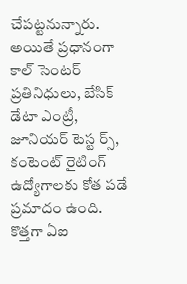చేపట్టనున్నారు. అయితే ప్రధానంగా కాల్ సెంటర్ ప్రతినిధులు, బేసిక్ డేటా ఎంట్రీ, జూనియర్ టెస్ట ర్స్, కంటెంట్ రైటింగ్ ఉద్యోగాలకు కోత పడే ప్రమాదం ఉంది.
కొత్తగా ఏఐ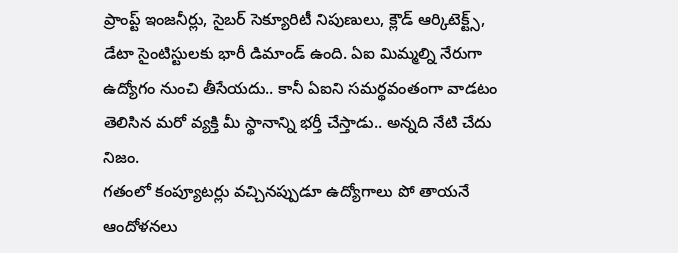ప్రాంప్ట్ ఇంజనీర్లు, సైబర్ సెక్యూరిటీ నిపుణులు, క్లౌడ్ ఆర్కిటెక్ట్స్, డేటా సైంటిస్టులకు భారీ డిమాండ్ ఉంది. ఏఐ మిమ్మల్ని నేరుగా ఉద్యోగం నుంచి తీసేయదు.. కానీ ఏఐని సమర్థవంతంగా వాడటం తెలిసిన మరో వ్యక్తి మీ స్థానాన్ని భర్తీ చేస్తాడు.. అన్నది నేటి చేదు నిజం.
గతంలో కంప్యూటర్లు వచ్చినప్పుడూ ఉద్యోగాలు పో తాయనే ఆందోళనలు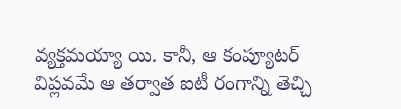వ్యక్తమయ్యా యి. కానీ, ఆ కంప్యూటర్ విప్లవమే ఆ తర్వాత ఐటీ రంగాన్ని తెచ్చి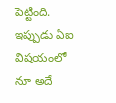పెట్టింది. ఇప్పుడు ఏఐ విషయంలో నూ అదే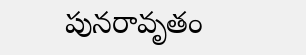పునరావృతం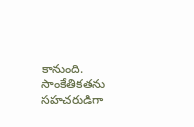కానుంది. సాంకేతికతను సహచరుడిగా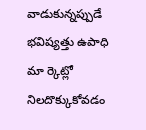వాడుకున్నప్పుడే భవిష్యత్తు ఉపాధి మా ర్కెట్లో నిలదొక్కుకోవడం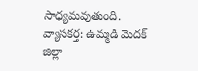సాధ్యమవుతుంది.
వ్యాసకర్త: ఉమ్మడి మెదక్ జిల్లా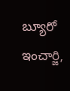బ్యూరో ఇంచార్జి,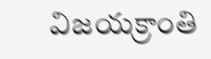విజయక్రాంతి